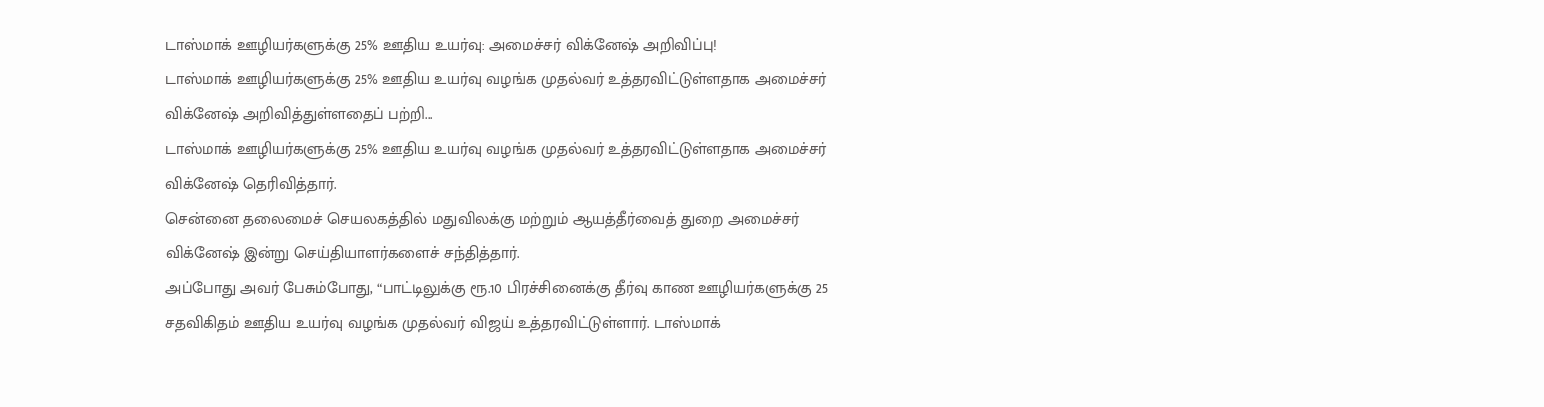டாஸ்மாக் ஊழியர்களுக்கு 25% ஊதிய உயர்வு: அமைச்சர் விக்னேஷ் அறிவிப்பு!
டாஸ்மாக் ஊழியர்களுக்கு 25% ஊதிய உயர்வு வழங்க முதல்வர் உத்தரவிட்டுள்ளதாக அமைச்சர் விக்னேஷ் அறிவித்துள்ளதைப் பற்றி...
டாஸ்மாக் ஊழியர்களுக்கு 25% ஊதிய உயர்வு வழங்க முதல்வர் உத்தரவிட்டுள்ளதாக அமைச்சர் விக்னேஷ் தெரிவித்தார்.
சென்னை தலைமைச் செயலகத்தில் மதுவிலக்கு மற்றும் ஆயத்தீர்வைத் துறை அமைச்சர் விக்னேஷ் இன்று செய்தியாளர்களைச் சந்தித்தார்.
அப்போது அவர் பேசும்போது, “பாட்டிலுக்கு ரூ.10 பிரச்சினைக்கு தீர்வு காண ஊழியர்களுக்கு 25 சதவிகிதம் ஊதிய உயர்வு வழங்க முதல்வர் விஜய் உத்தரவிட்டுள்ளார். டாஸ்மாக்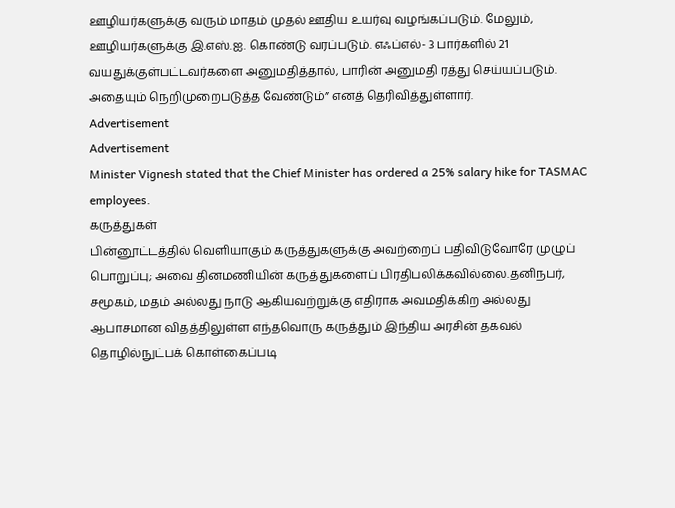ஊழியர்களுக்கு வரும் மாதம் முதல் ஊதிய உயர்வு வழங்கப்படும். மேலும், ஊழியர்களுக்கு இ.எஸ்.ஐ. கொண்டு வரப்படும். எஃப்எல்- 3 பார்களில் 21 வயதுக்குள்பட்டவர்களை அனுமதித்தால், பாரின் அனுமதி ரத்து செய்யப்படும். அதையும் நெறிமுறைபடுத்த வேண்டும்” எனத் தெரிவித்துள்ளார்.
Advertisement
Advertisement
Minister Vignesh stated that the Chief Minister has ordered a 25% salary hike for TASMAC employees.
கருத்துகள்
பின்னூட்டத்தில் வெளியாகும் கருத்துகளுக்கு அவற்றைப் பதிவிடுவோரே முழுப் பொறுப்பு; அவை தினமணியின் கருத்துகளைப் பிரதிபலிக்கவில்லை.தனிநபர், சமூகம், மதம் அல்லது நாடு ஆகியவற்றுக்கு எதிராக அவமதிக்கிற அல்லது ஆபாசமான விதத்திலுள்ள எந்தவொரு கருத்தும் இந்திய அரசின் தகவல் தொழில்நுட்பக் கொள்கைப்படி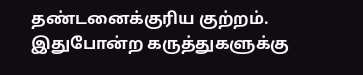தண்டனைக்குரிய குற்றம். இதுபோன்ற கருத்துகளுக்கு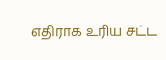எதிராக உரிய சட்ட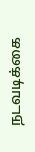நடவடிக்கை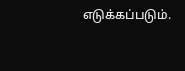எடுக்கப்படும்.